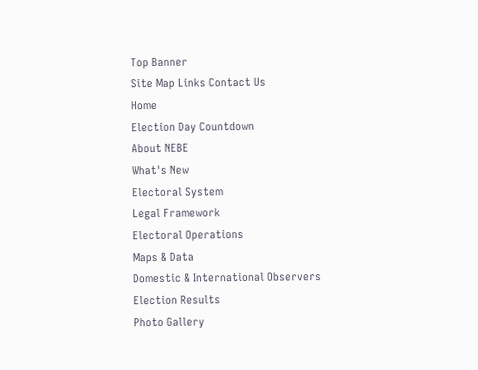Top Banner
Site Map Links Contact Us
Home
Election Day Countdown
About NEBE
What's New
Electoral System
Legal Framework
Electoral Operations
Maps & Data
Domestic & International Observers
Election Results
Photo Gallery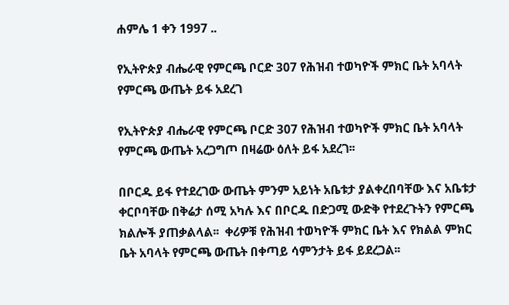ሐምሌ 1 ቀን 1997 ..

የኢትዮጵያ ብሔራዊ የምርጫ ቦርድ 307 የሕዝብ ተወካዮች ምክር ቤት አባላት የምርጫ ውጤት ይፋ አደረገ

የኢትዮጵያ ብሔራዊ የምርጫ ቦርድ 307 የሕዝብ ተወካዮች ምክር ቤት አባላት የምርጫ ውጤት አረጋግጦ በዛሬው ዕለት ይፋ አደረገ፡፡

በቦርዱ ይፋ የተደረገው ውጤት ምንም አይነት አቤቱታ ያልቀረበባቸው እና አቤቱታ ቀርቦባቸው በቅሬታ ሰሚ አካሉ እና በቦርዱ በድጋሚ ውድቅ የተደረጉትን የምርጫ ክልሎች ያጠቃልላል፡፡  ቀሪዎቹ የሕዝብ ተወካዮች ምክር ቤት እና የክልል ምክር ቤት አባላት የምርጫ ውጤት በቀጣይ ሳምንታት ይፋ ይደረጋል፡፡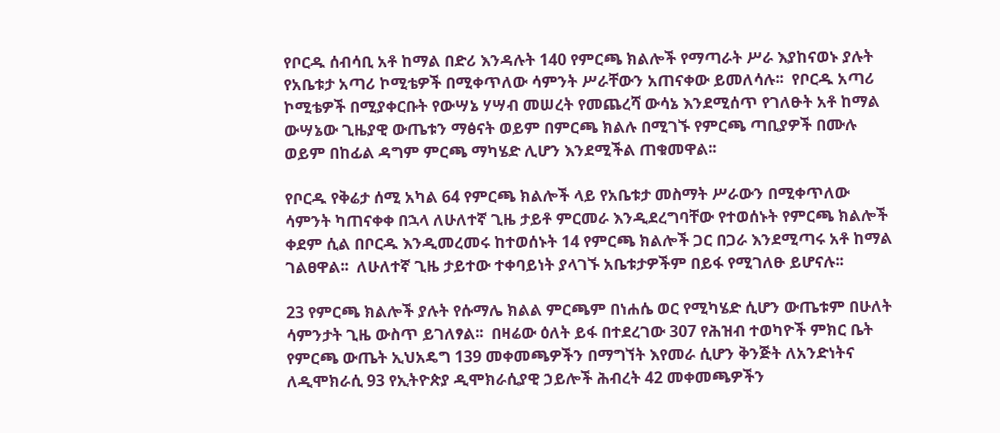የቦርዱ ሰብሳቢ አቶ ከማል በድሪ እንዳሉት 140 የምርጫ ክልሎች የማጣራት ሥራ እያከናወኑ ያሉት የአቤቱታ አጣሪ ኮሚቴዎች በሚቀጥለው ሳምንት ሥራቸውን አጠናቀው ይመለሳሉ፡፡  የቦርዱ አጣሪ ኮሚቴዎች በሚያቀርቡት የውሣኔ ሃሣብ መሠረት የመጨረሻ ውሳኔ እንደሚሰጥ የገለፁት አቶ ከማል ውሣኔው ጊዜያዊ ውጤቱን ማፅናት ወይም በምርጫ ክልሉ በሚገኙ የምርጫ ጣቢያዎች በሙሉ ወይም በከፊል ዳግም ምርጫ ማካሄድ ሊሆን እንደሚችል ጠቁመዋል፡፡

የቦርዱ የቅሬታ ሰሚ አካል 64 የምርጫ ክልሎች ላይ የአቤቱታ መስማት ሥራውን በሚቀጥለው ሳምንት ካጠናቀቀ በኋላ ለሁለተኛ ጊዜ ታይቶ ምርመራ እንዲደረግባቸው የተወሰኑት የምርጫ ክልሎች ቀደም ሲል በቦርዱ እንዲመረመሩ ከተወሰኑት 14 የምርጫ ክልሎች ጋር በጋራ እንደሚጣሩ አቶ ከማል ገልፀዋል፡፡  ለሁለተኛ ጊዜ ታይተው ተቀባይነት ያላገኙ አቤቱታዎችም በይፋ የሚገለፁ ይሆናሉ፡፡

23 የምርጫ ክልሎች ያሉት የሱማሌ ክልል ምርጫም በነሐሴ ወር የሚካሄድ ሲሆን ውጤቱም በሁለት ሳምንታት ጊዜ ውስጥ ይገለፃል፡፡  በዛሬው ዕለት ይፋ በተደረገው 307 የሕዝብ ተወካዮች ምክር ቤት የምርጫ ውጤት ኢህአዴግ 139 መቀመጫዎችን በማግኘት እየመራ ሲሆን ቅንጅት ለአንድነትና ለዲሞክራሲ 93 የኢትዮጵያ ዲሞክራሲያዊ ኃይሎች ሕብረት 42 መቀመጫዎችን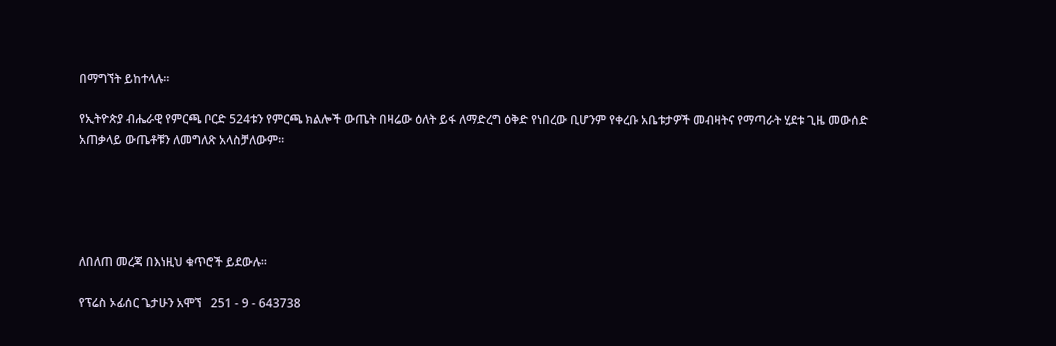በማግኘት ይከተላሉ፡፡

የኢትዮጵያ ብሔራዊ የምርጫ ቦርድ 524ቱን የምርጫ ክልሎች ውጤት በዛሬው ዕለት ይፋ ለማድረግ ዕቅድ የነበረው ቢሆንም የቀረቡ አቤቱታዎች መብዛትና የማጣራት ሂደቱ ጊዜ መውሰድ አጠቃላይ ውጤቶቹን ለመግለጽ አላስቻለውም፡፡





ለበለጠ መረጃ በእነዚህ ቁጥሮች ይደውሉ፡፡

የፕሬስ ኦፊሰር ጌታሁን አሞኘ   251 - 9 - 643738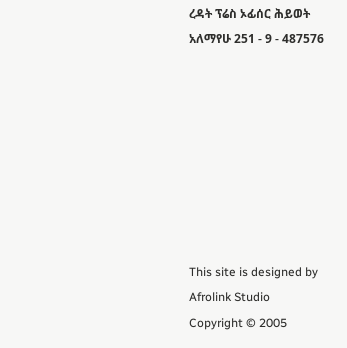ረዳት ፕሬስ ኦፊሰር ሕይወት አለማየሁ 251 - 9 - 487576








This site is designed by Afrolink Studio
Copyright © 2005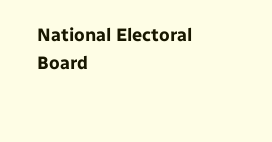National Electoral Board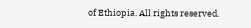of Ethiopia. All rights reserved.